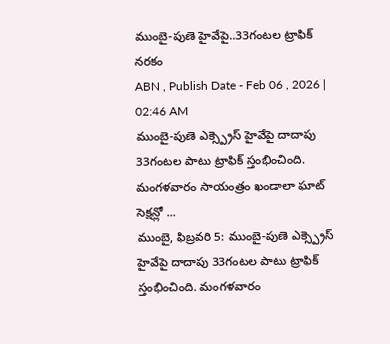ముంబై-పుణె హైవేపై..33గంటల ట్రాఫిక్ నరకం
ABN , Publish Date - Feb 06 , 2026 | 02:46 AM
ముంబై-పుణె ఎక్స్ప్రెస్ హైవేపై దాదాపు 33గంటల పాటు ట్రాఫిక్ స్తంభించింది. మంగళవారం సాయంత్రం ఖండాలా ఘాట్ సెక్షన్లో ...
ముంబై, ఫిబ్రవరి 5: ముంబై-పుణె ఎక్స్ప్రెస్ హైవేపై దాదాపు 33గంటల పాటు ట్రాఫిక్ స్తంభించింది. మంగళవారం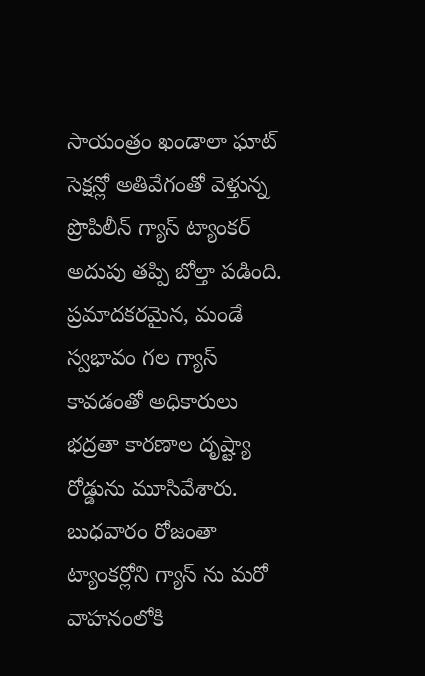సాయంత్రం ఖండాలా ఘాట్ సెక్షన్లో అతివేగంతో వెళ్తున్న ప్రొపిలీన్ గ్యాస్ ట్యాంకర్ అదుపు తప్పి బోల్తా పడింది. ప్రమాదకరమైన, మండే స్వభావం గల గ్యాస్ కావడంతో అధికారులు భద్రతా కారణాల దృష్ట్యా రోడ్డును మూసివేశారు. బుధవారం రోజంతా ట్యాంకర్లోని గ్యాస్ ను మరో వాహనంలోకి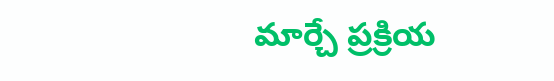మార్చే ప్రక్రియ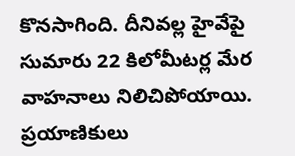కొనసాగింది. దీనివల్ల హైవేపై సుమారు 22 కిలోమీటర్ల మేర వాహనాలు నిలిచిపోయాయి. ప్రయాణికులు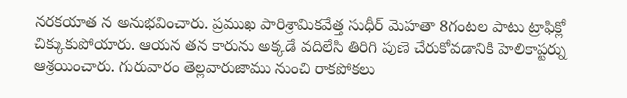నరకయాత న అనుభవించారు. ప్రముఖ పారిశ్రామికవేత్త సుధీర్ మెహతా 8గంటల పాటు ట్రాఫిక్లో చిక్కుకుపోయారు. ఆయన తన కారును అక్కడే వదిలేసి తిరిగి పుణె చేరుకోవడానికి హెలికాప్టర్ను ఆశ్రయించారు. గురువారం తెల్లవారుజాము నుంచి రాకపోకలు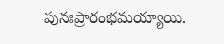పునఃప్రారంభమయ్యాయి.